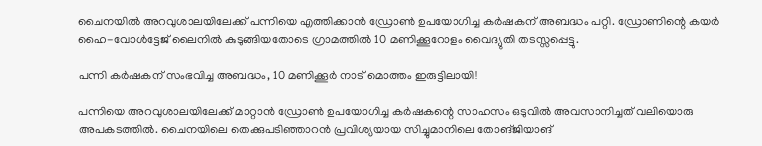ചൈനയിൽ അറവുശാലയിലേക്ക് പന്നിയെ എത്തിക്കാൻ ഡ്രോൺ ഉപയോഗിച്ച കർഷകന് അബദ്ധം പറ്റി. ഡ്രോണിന്റെ കയർ ഹൈ-വോൾട്ടേജ് ലൈനിൽ കുടുങ്ങിയതോടെ ഗ്രാമത്തിൽ 10 മണിക്കൂറോളം വൈദ്യുതി തടസ്സപ്പെട്ടു.

പന്നി കർഷകന് സംഭവിച്ച അബദ്ധം, 10 മണിക്കൂർ നാട് മൊത്തം ഇരുട്ടിലായി!

പന്നിയെ അറവുശാലയിലേക്ക് മാറ്റാൻ ഡ്രോൺ ഉപയോഗിച്ച കർഷകന്റെ സാഹസം ഒടുവിൽ അവസാനിച്ചത് വലിയൊരു അപകടത്തിൽ. ചൈനയിലെ തെക്കുപടിഞ്ഞാറൻ പ്രവിശ്യയായ സിച്ചുമാനിലെ തോങ്‌ജിയാങ്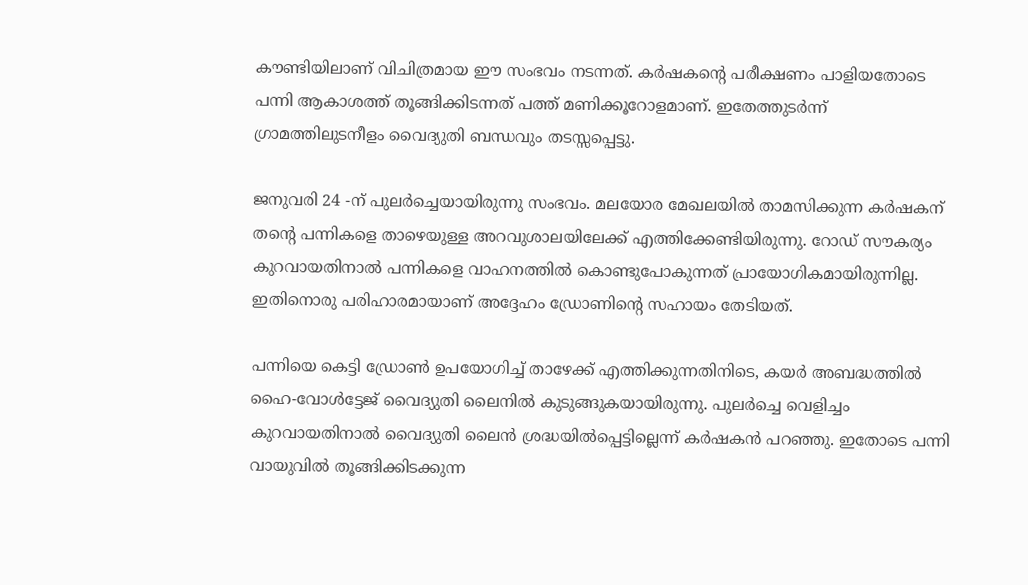കൗണ്ടിയിലാണ് വിചിത്രമായ ഈ സംഭവം നടന്നത്. കർഷകന്റെ പരീക്ഷണം പാളിയതോടെ പന്നി ആകാശത്ത് തൂങ്ങിക്കിടന്നത് പത്ത് മണിക്കൂറോളമാണ്. ഇതേത്തുടർന്ന് ഗ്രാമത്തിലുടനീളം വൈദ്യുതി ബന്ധവും തടസ്സപ്പെട്ടു.

ജനുവരി 24 -ന് പുലർച്ചെയായിരുന്നു സംഭവം. മലയോര മേഖലയിൽ താമസിക്കുന്ന കർഷകന് തന്റെ പന്നികളെ താഴെയുള്ള അറവുശാലയിലേക്ക് എത്തിക്കേണ്ടിയിരുന്നു. റോഡ് സൗകര്യം കുറവായതിനാൽ പന്നികളെ വാഹനത്തിൽ കൊണ്ടുപോകുന്നത് പ്രായോഗികമായിരുന്നില്ല. ഇതിനൊരു പരിഹാരമായാണ് അദ്ദേഹം ഡ്രോണിന്റെ സഹായം തേടിയത്.

പന്നിയെ കെട്ടി ഡ്രോൺ ഉപയോഗിച്ച് താഴേക്ക് എത്തിക്കുന്നതിനിടെ, കയർ അബദ്ധത്തിൽ ഹൈ-വോൾട്ടേജ് വൈദ്യുതി ലൈനിൽ കുടുങ്ങുകയായിരുന്നു. പുലർച്ചെ വെളിച്ചം കുറവായതിനാൽ വൈദ്യുതി ലൈൻ ശ്രദ്ധയിൽപ്പെട്ടില്ലെന്ന് കർഷകൻ പറഞ്ഞു. ഇതോടെ പന്നി വായുവിൽ തൂങ്ങിക്കിടക്കുന്ന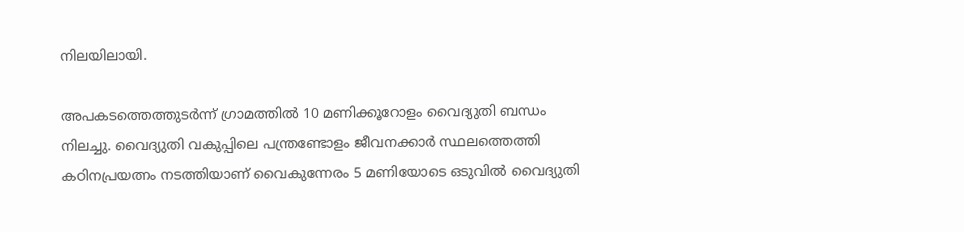നിലയിലായി.

അപകടത്തെത്തുടർന്ന് ഗ്രാമത്തിൽ 10 മണിക്കൂറോളം വൈദ്യുതി ബന്ധം നിലച്ചു. വൈദ്യുതി വകുപ്പിലെ പന്ത്രണ്ടോളം ജീവനക്കാർ സ്ഥലത്തെത്തി കഠിനപ്രയത്നം നടത്തിയാണ് വൈകുന്നേരം 5 മണിയോടെ ഒടുവിൽ വൈദ്യുതി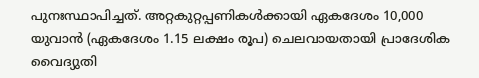പുനഃസ്ഥാപിച്ചത്. അറ്റകുറ്റപ്പണികൾക്കായി ഏകദേശം 10,000 യുവാൻ (ഏകദേശം 1.15 ലക്ഷം രൂപ) ചെലവായതായി പ്രാദേശിക വൈദ്യുതി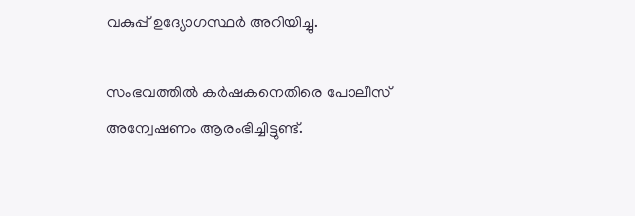വകുപ്പ് ഉദ്യോഗസ്ഥർ അറിയിച്ചു.

സംഭവത്തിൽ കർഷകനെതിരെ പോലീസ് അന്വേഷണം ആരംഭിച്ചിട്ടുണ്ട്.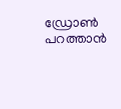ഡ്രോൺ പറത്താൻ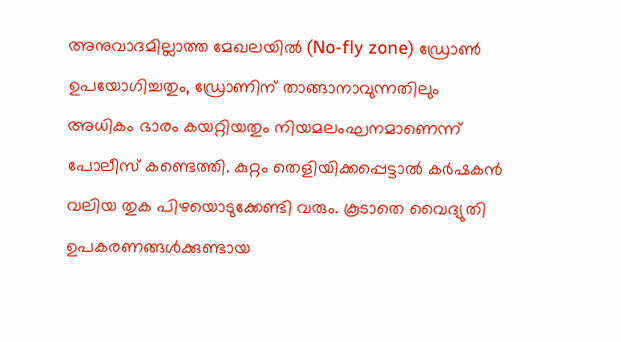അനുവാദമില്ലാത്ത മേഖലയിൽ (No-fly zone) ഡ്രോൺ ഉപയോഗിച്ചതും, ഡ്രോണിന് താങ്ങാനാവുന്നതിലും അധികം ഭാരം കയറ്റിയതും നിയമലംഘനമാണെന്ന് പോലീസ് കണ്ടെത്തി. കുറ്റം തെളിയിക്കപ്പെട്ടാൽ കർഷകൻ വലിയ തുക പിഴയൊടുക്കേണ്ടി വരും. കൂടാതെ വൈദ്യുതി ഉപകരണങ്ങൾക്കുണ്ടായ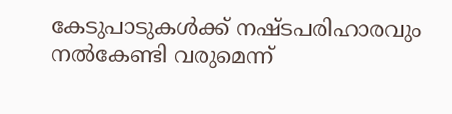കേടുപാടുകൾക്ക് നഷ്ടപരിഹാരവും നൽകേണ്ടി വരുമെന്ന്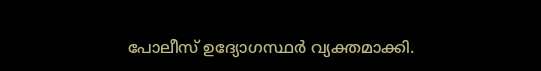പോലീസ് ഉദ്യോഗസ്ഥർ വ്യക്തമാക്കി.